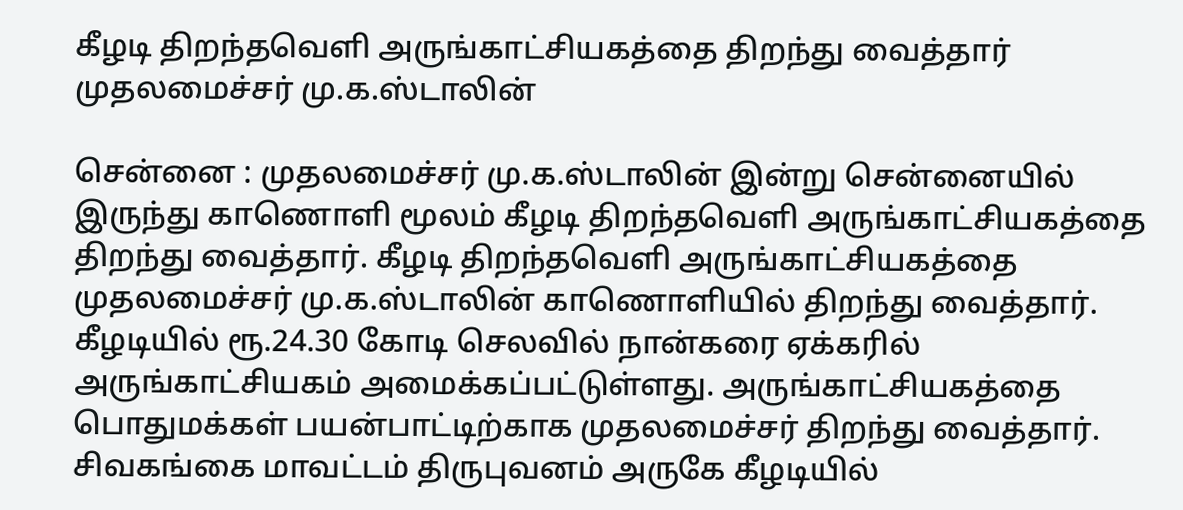கீழடி திறந்தவெளி அருங்காட்சியகத்தை திறந்து வைத்தார் முதலமைச்சர் மு.க.ஸ்டாலின்

சென்னை : முதலமைச்சர் மு.க.ஸ்டாலின் இன்று சென்னையில் இருந்து காணொளி மூலம் கீழடி திறந்தவெளி அருங்காட்சியகத்தை திறந்து வைத்தார். கீழடி திறந்தவெளி அருங்காட்சியகத்தை முதலமைச்சர் மு.க.ஸ்டாலின் காணொளியில் திறந்து வைத்தார். கீழடியில் ரூ.24.30 கோடி செலவில் நான்கரை ஏக்கரில் அருங்காட்சியகம் அமைக்கப்பட்டுள்ளது. அருங்காட்சியகத்தை பொதுமக்கள் பயன்பாட்டிற்காக முதலமைச்சர் திறந்து வைத்தார். சிவகங்கை மாவட்டம் திருபுவனம் அருகே கீழடியில்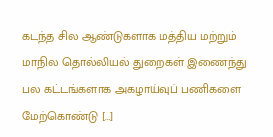கடந்த சில ஆண்டுகளாக மத்திய மற்றும் மாநில தொல்லியல் துறைகள் இணைந்து பல கட்டங்களாக அகழாய்வுப் பணிகளை மேற்கொண்டு […]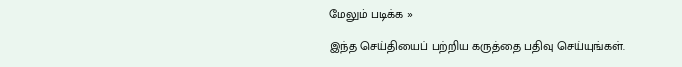மேலும் படிக்க »

இந்த செய்தியைப் பற்றிய கருத்தை பதிவு செய்யுங்கள்.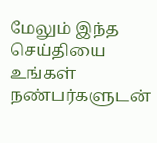மேலும் இந்த செய்தியை உங்கள் நண்பர்களுடன்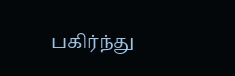பகிர்ந்து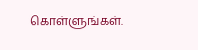கொள்ளுங்கள்.